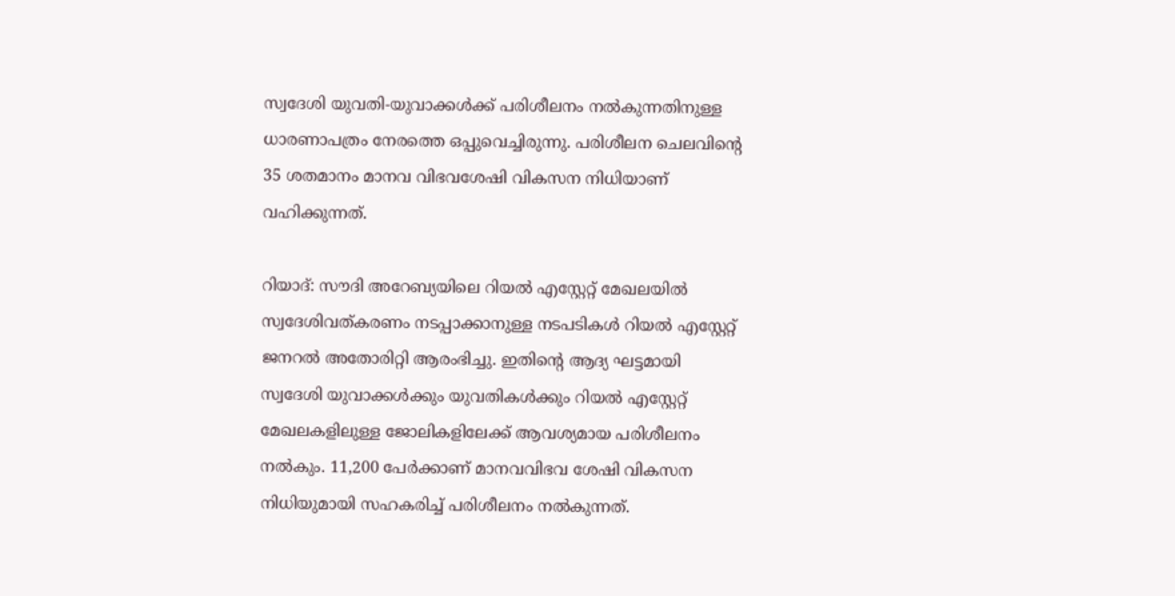സ്വദേശി യുവതി-യുവാക്കള്‍ക്ക് പരിശീലനം നല്‍കുന്നതിനുള്ള ധാരണാപത്രം നേരത്തെ ഒപ്പുവെച്ചിരുന്നു. പരിശീലന ചെലവിന്റെ 35 ശതമാനം മാനവ വിഭവശേഷി വികസന നിധിയാണ് വഹിക്കുന്നത്.

റിയാദ്: സൗദി അറേബ്യയിലെ റിയല്‍ എസ്റ്റേറ്റ് മേഖലയില്‍ സ്വദേശിവത്കരണം നടപ്പാക്കാനുള്ള നടപടികള്‍ റിയല്‍ എസ്റ്റേറ്റ് ജനറല്‍ അതോരിറ്റി ആരംഭിച്ചു. ഇതിന്റെ ആദ്യ ഘട്ടമായി സ്വദേശി യുവാക്കള്‍ക്കും യുവതികള്‍ക്കും റിയല്‍ എസ്റ്റേറ്റ് മേഖലകളിലുള്ള ജോലികളിലേക്ക് ആവശ്യമായ പരിശീലനം നല്‍കും. 11,200 പേര്‍ക്കാണ് മാനവവിഭവ ശേഷി വികസന നിധിയുമായി സഹകരിച്ച് പരിശീലനം നല്‍കുന്നത്.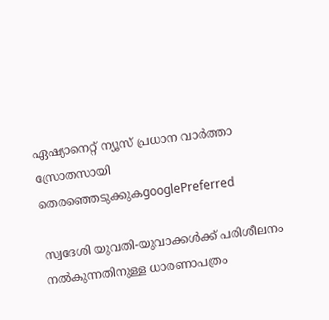ഏഷ്യാനെറ്റ് ന്യൂസ് പ്രധാന വാർത്താ സ്രോതസായി തെരഞ്ഞെടുക്കുകgooglePreferred

സ്വദേശി യുവതി-യുവാക്കള്‍ക്ക് പരിശീലനം നല്‍കുന്നതിനുള്ള ധാരണാപത്രം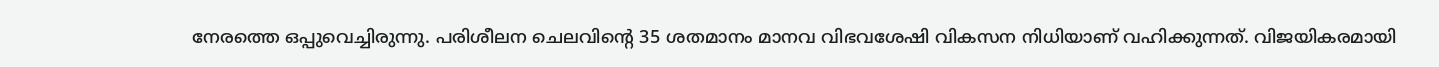നേരത്തെ ഒപ്പുവെച്ചിരുന്നു. പരിശീലന ചെലവിന്റെ 35 ശതമാനം മാനവ വിഭവശേഷി വികസന നിധിയാണ് വഹിക്കുന്നത്. വിജയികരമായി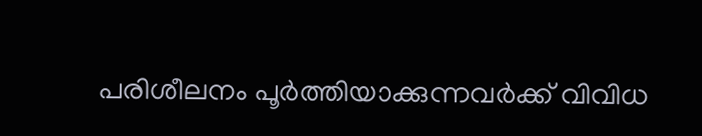പരിശീലനം പൂര്‍ത്തിയാക്കുന്നവര്‍ക്ക് വിവിധ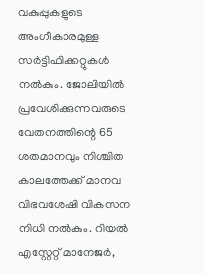വകുപ്പുകളുടെ അംഗീകാരമുള്ള സര്‍ട്ടിഫിക്കറ്റുകള്‍ നല്‍കും. ജോലിയില്‍ പ്രവേശിക്കുന്നവരുടെ വേതനത്തിന്റെ 65 ശതമാനവും നിശ്ചിത കാലത്തേക്ക് മാനവ വിഭവശേഷി വികസന നിധി നല്‍കും. റിയല്‍ എസ്റ്റേറ്റ് മാനേജര്‍,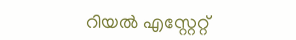റിയല്‍ എസ്റ്റേറ്റ്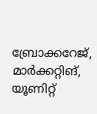ബ്രോക്കറേജ്, മാര്‍ക്കറ്റിങ്, യൂണിറ്റ്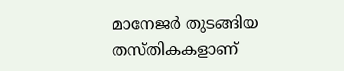മാനേജര്‍ തുടങ്ങിയ തസ്‍തികകളാണ്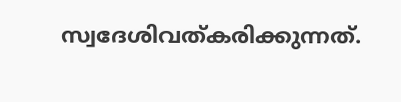സ്വദേശിവത്കരിക്കുന്നത്.